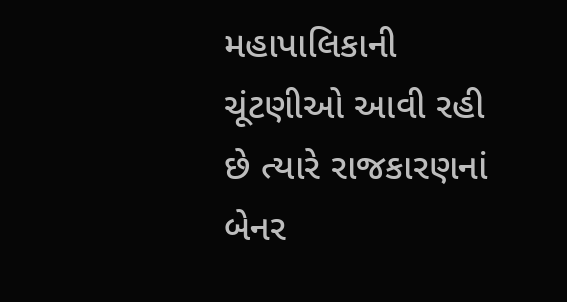મહાપાલિકાની ચૂંટણીઓ આવી રહી છે ત્યારે રાજકારણનાં બેનર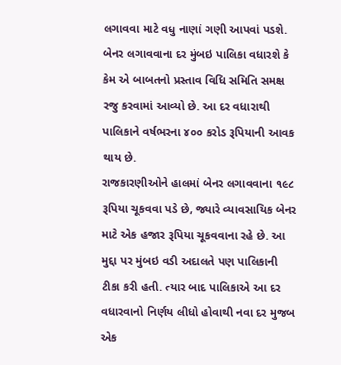લગાવવા માટે વધુ નાણાં ગણી આપવાં પડશે. બેનર લગાવવાના દર મુંબઇ પાલિકા વધારશે કે કેમ એ બાબતનો પ્રસ્તાવ વિધિ સમિતિ સમક્ષ રજુ કરવામાં આવ્યો છે. આ દર વધારાથી પાલિકાને વર્ષભરના ૪૦૦ કરોડ રૂપિયાની આવક થાય છે.
રાજકારણીઓને હાલમાં બેનર લગાવવાના ૧૯૮ રૂપિયા ચૂકવવા પડે છે, જ્યારે વ્યાવસાયિક બેનર માટે એક હજાર રૂપિયા ચૂકવવાના રહે છે. આ મુદ્દા પર મુંબઇ વડી અદાલતે પણ પાલિકાની ટીકા કરી હતી. ત્યાર બાદ પાલિકાએ આ દર વધારવાનો નિર્ણય લીધો હોવાથી નવા દર મુજબ એક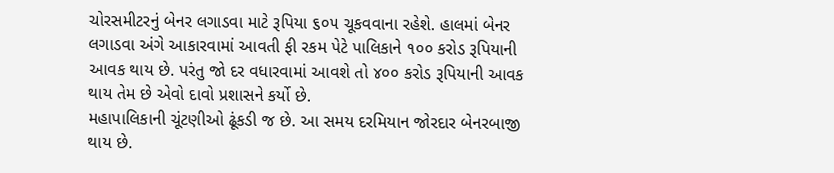ચોરસમીટરનું બેનર લગાડવા માટે રૂપિયા ૬૦૫ ચૂકવવાના રહેશે. હાલમાં બેનર લગાડવા અંગે આકારવામાં આવતી ફી રકમ પેટે પાલિકાને ૧૦૦ કરોડ રૂપિયાની આવક થાય છે. પરંતુ જો દર વધારવામાં આવશે તો ૪૦૦ કરોડ રૂપિયાની આવક થાય તેમ છે એવો દાવો પ્રશાસને કર્યો છે.
મહાપાલિકાની ચૂંટણીઓ ઢૂંકડી જ છે. આ સમય દરમિયાન જોરદાર બેનરબાજી થાય છે.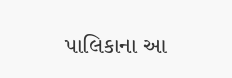પાલિકાના આ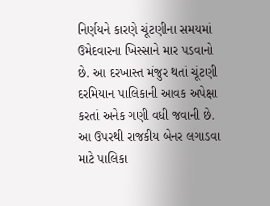નિર્ણયને કારણે ચૂંટણીના સમયમાં ઉમેદવારના ખિસ્સાને માર પડવાનો છે. આ દરખાસ્ત મંજુર થતાં ચૂંટણી દરમિયાન પાલિકાની આવક અપેક્ષા કરતાં અનેક ગણી વધી જવાની છે. આ ઉપરથી રાજકીય બેનર લગાડવા માટે પાલિકા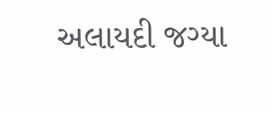અલાયદી જગ્યા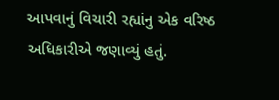આપવાનું વિચારી રહ્યાંનુ એક વરિષ્ઠ અધિકારીએ જણાવ્યું હતું.